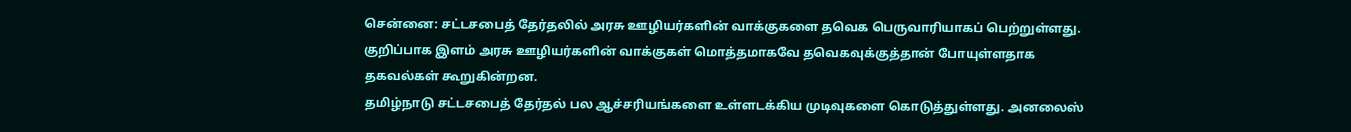சென்னை: சட்டசபைத் தேர்தலில் அரசு ஊழியர்களின் வாக்குகளை தவெக பெருவாரியாகப் பெற்றுள்ளது. குறிப்பாக இளம் அரசு ஊழியர்களின் வாக்குகள் மொத்தமாகவே தவெகவுக்குத்தான் போயுள்ளதாக தகவல்கள் கூறுகின்றன.
தமிழ்நாடு சட்டசபைத் தேர்தல் பல ஆச்சரியங்களை உள்ளடக்கிய முடிவுகளை கொடுத்துள்ளது. அனலைஸ்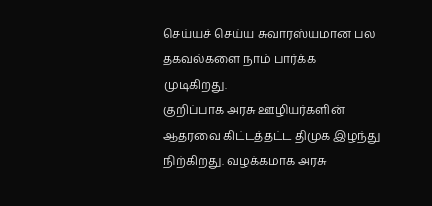செய்யச் செய்ய சுவாரஸ்யமான பல தகவல்களை நாம் பார்க்க முடிகிறது.
குறிப்பாக அரசு ஊழியர்களின் ஆதரவை கிட்டத்தட்ட திமுக இழந்து நிற்கிறது. வழக்கமாக அரசு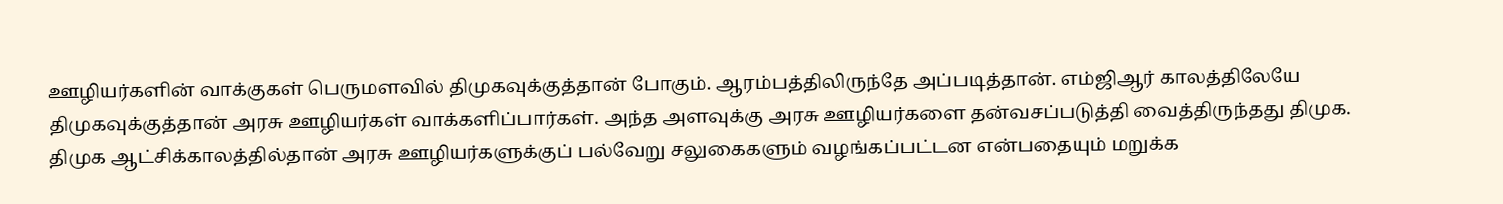ஊழியர்களின் வாக்குகள் பெருமளவில் திமுகவுக்குத்தான் போகும். ஆரம்பத்திலிருந்தே அப்படித்தான். எம்ஜிஆர் காலத்திலேயே திமுகவுக்குத்தான் அரசு ஊழியர்கள் வாக்களிப்பார்கள். அந்த அளவுக்கு அரசு ஊழியர்களை தன்வசப்படுத்தி வைத்திருந்தது திமுக.
திமுக ஆட்சிக்காலத்தில்தான் அரசு ஊழியர்களுக்குப் பல்வேறு சலுகைகளும் வழங்கப்பட்டன என்பதையும் மறுக்க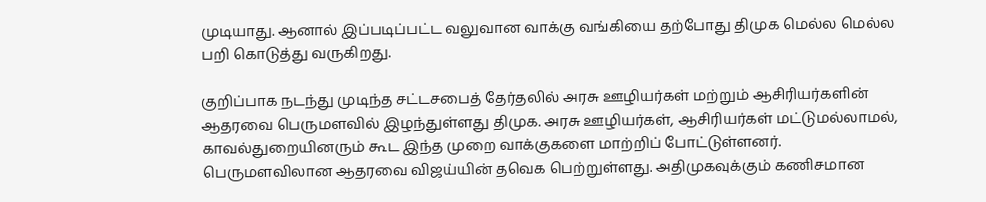முடியாது. ஆனால் இப்படிப்பட்ட வலுவான வாக்கு வங்கியை தற்போது திமுக மெல்ல மெல்ல பறி கொடுத்து வருகிறது.

குறிப்பாக நடந்து முடிந்த சட்டசபைத் தேர்தலில் அரசு ஊழியர்கள் மற்றும் ஆசிரியர்களின் ஆதரவை பெருமளவில் இழந்துள்ளது திமுக. அரசு ஊழியர்கள், ஆசிரியர்கள் மட்டுமல்லாமல், காவல்துறையினரும் கூட இந்த முறை வாக்குகளை மாற்றிப் போட்டுள்ளனர்.
பெருமளவிலான ஆதரவை விஜய்யின் தவெக பெற்றுள்ளது. அதிமுகவுக்கும் கணிசமான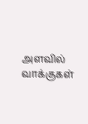அளவில் வாக்குகள்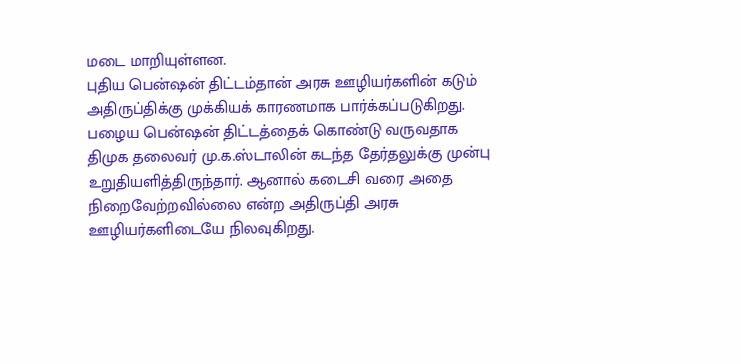மடை மாறியுள்ளன.
புதிய பென்ஷன் திட்டம்தான் அரசு ஊழியர்களின் கடும் அதிருப்திக்கு முக்கியக் காரணமாக பார்க்கப்படுகிறது. பழைய பென்ஷன் திட்டத்தைக் கொண்டு வருவதாக திமுக தலைவர் மு.க.ஸ்டாலின் கடந்த தேர்தலுக்கு முன்பு உறுதியளித்திருந்தார். ஆனால் கடைசி வரை அதை நிறைவேற்றவில்லை என்ற அதிருப்தி அரசு ஊழியர்களிடையே நிலவுகிறது.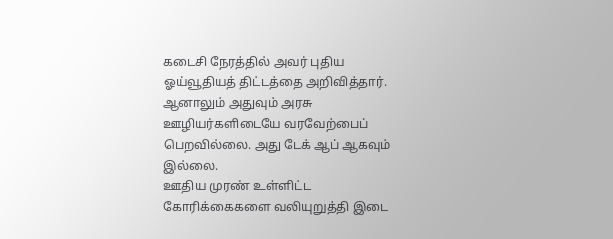கடைசி நேரத்தில் அவர் புதிய ஓய்வூதியத் திட்டத்தை அறிவித்தார். ஆனாலும் அதுவும் அரசு ஊழியர்களிடையே வரவேற்பைப் பெறவில்லை. அது டேக் ஆப் ஆகவும் இல்லை.
ஊதிய முரண் உள்ளிட்ட கோரிக்கைகளை வலியுறுத்தி இடை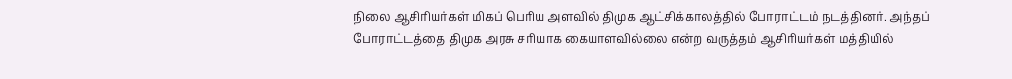நிலை ஆசிரியர்கள் மிகப் பெரிய அளவில் திமுக ஆட்சிக்காலத்தில் போராட்டம் நடத்தினர். அந்தப் போராட்டத்தை திமுக அரசு சரியாக கையாளவில்லை என்ற வருத்தம் ஆசிரியர்கள் மத்தியில்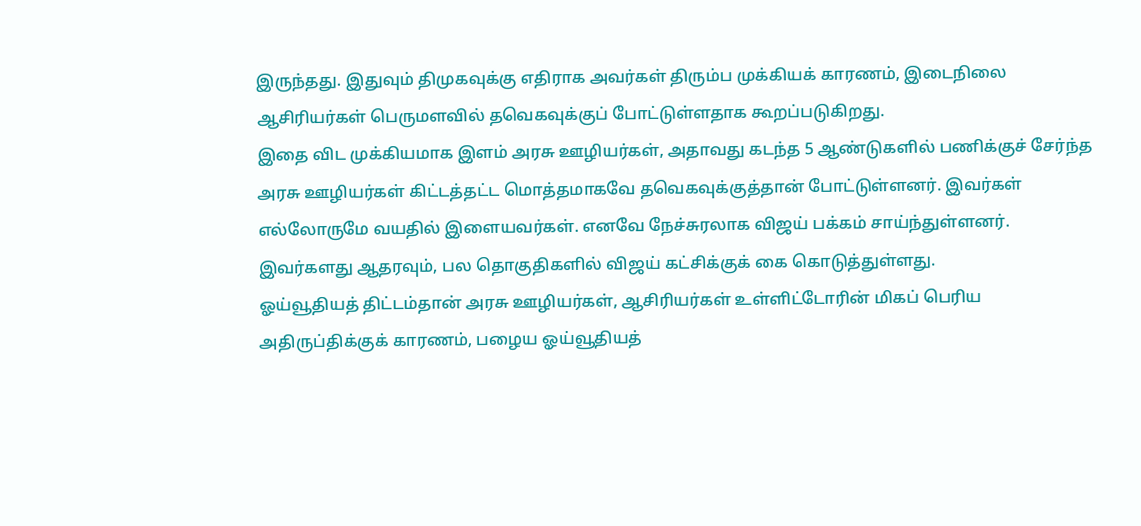இருந்தது. இதுவும் திமுகவுக்கு எதிராக அவர்கள் திரும்ப முக்கியக் காரணம், இடைநிலை ஆசிரியர்கள் பெருமளவில் தவெகவுக்குப் போட்டுள்ளதாக கூறப்படுகிறது.
இதை விட முக்கியமாக இளம் அரசு ஊழியர்கள், அதாவது கடந்த 5 ஆண்டுகளில் பணிக்குச் சேர்ந்த அரசு ஊழியர்கள் கிட்டத்தட்ட மொத்தமாகவே தவெகவுக்குத்தான் போட்டுள்ளனர். இவர்கள் எல்லோருமே வயதில் இளையவர்கள். எனவே நேச்சுரலாக விஜய் பக்கம் சாய்ந்துள்ளனர். இவர்களது ஆதரவும், பல தொகுதிகளில் விஜய் கட்சிக்குக் கை கொடுத்துள்ளது.
ஓய்வூதியத் திட்டம்தான் அரசு ஊழியர்கள், ஆசிரியர்கள் உள்ளிட்டோரின் மிகப் பெரிய அதிருப்திக்குக் காரணம், பழைய ஓய்வூதியத்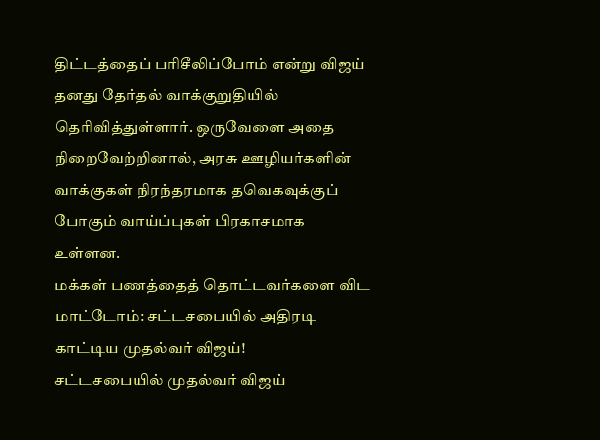திட்டத்தைப் பரிசீலிப்போம் என்று விஜய் தனது தேர்தல் வாக்குறுதியில் தெரிவித்துள்ளார். ஒருவேளை அதை நிறைவேற்றினால், அரசு ஊழியர்களின் வாக்குகள் நிரந்தரமாக தவெகவுக்குப் போகும் வாய்ப்புகள் பிரகாசமாக உள்ளன.
மக்கள் பணத்தைத் தொட்டவர்களை விட மாட்டோம்: சட்டசபையில் அதிரடி காட்டிய முதல்வர் விஜய்!
சட்டசபையில் முதல்வர் விஜய்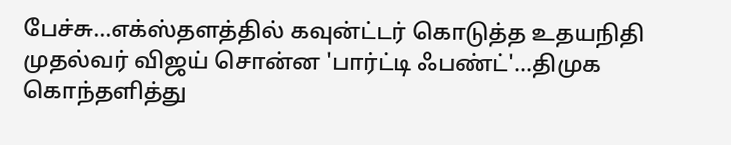பேச்சு...எக்ஸ்தளத்தில் கவுன்ட்டர் கொடுத்த உதயநிதி
முதல்வர் விஜய் சொன்ன 'பார்ட்டி ஃபண்ட்'...திமுக கொந்தளித்து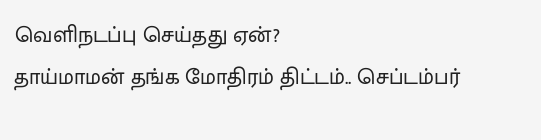வெளிநடப்பு செய்தது ஏன்?
தாய்மாமன் தங்க மோதிரம் திட்டம்.. செப்டம்பர்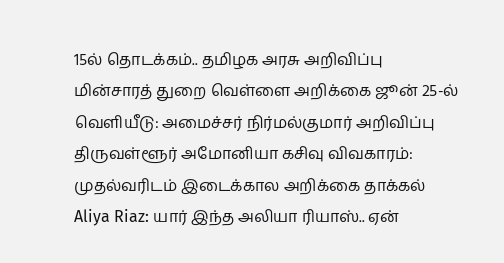15ல் தொடக்கம்.. தமிழக அரசு அறிவிப்பு
மின்சாரத் துறை வெள்ளை அறிக்கை ஜூன் 25-ல் வெளியீடு: அமைச்சர் நிர்மல்குமார் அறிவிப்பு
திருவள்ளூர் அமோனியா கசிவு விவகாரம்: முதல்வரிடம் இடைக்கால அறிக்கை தாக்கல்
Aliya Riaz: யார் இந்த அலியா ரியாஸ்.. ஏன்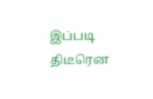இப்படி திடீரென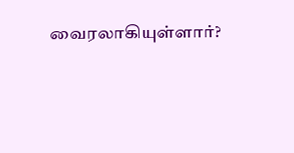வைரலாகியுள்ளார்?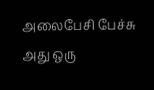அலைபேசி பேச்சு
அது ஒரு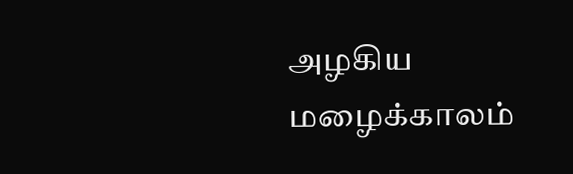அழகிய மழைக்காலம்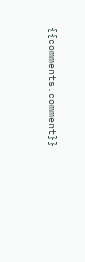{{comments.comment}}